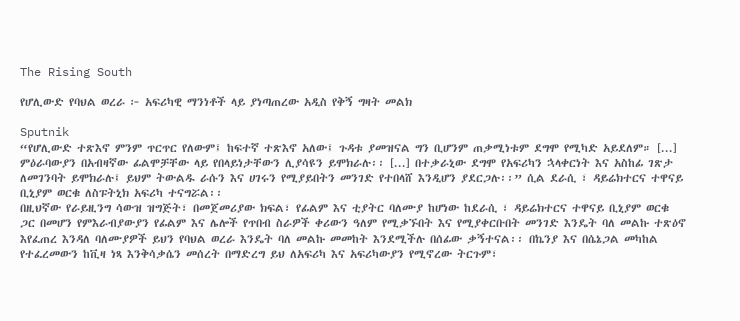The Rising South

የሆሊውድ የባህል ወረራ ፦ አፍሪካዊ ማንነቶች ላይ ያነጣጠረው አዲስ የቅኝ ግዛት መልክ

Sputnik
“የሆሊውድ ተጽእኖ ምንም ጥርጥር የለውም፤ ከፍተኛ ተጽእኖ አለው፤ ጉዳቱ ያመዝናል ግን ቢሆንም ጠቃሚነቱም ደግሞ የሚካድ አይደለም። [...] ምዕራባውያን በአብዛኛው ፊልሞቻቸው ላይ የበላይነታቸውን ሊያሳዩን ይሞክራሉ፡፡ [...] በተቃራኒው ደግሞ የአፍሪካን ኋላቀርነት እና አስከፊ ገጽታ ለመገንባት ይሞክራሉ፤ ይህም ትውልዱ ራሱን እና ሀገሩን የሚያይበትን መንገድ የተበላሸ እንዲሆን ያደርጋሉ፡፡” ሲል ደራሲ ፣ ዳይሬክተርና ተዋናይ ቢኒያም ወርቁ ለስፑትኒክ አፍሪካ ተናግሯል፡፡
በዚህኛው የራይዚንግ ሳውዝ ዝግጅት፣ በመጀመሪያው ክፍል፣ የፊልም እና ቲያትር ባለሙያ ከሆነው ከደራሲ ፣ ዳይሬክተርና ተዋናይ ቢኒያም ወርቁ ጋር በመሆን የምእራብያውያን የፊልም እና ሌሎች የጥበብ ስራዎች ቀሪውን ዓለም የሚቃኙበት እና የሚያቀርቡበት መንገድ እንዴት ባለ መልኩ ተጽዕኖ እየፈጠረ እንዳለ ባለሙያዎች ይህን የባህል ወረራ እንዴት ባለ መልኩ መመከት እንደሚችሉ በሰፊው ቃኝተናል፡፡ በኬንያ እና በሴኔጋል መካከል የተፈረመውን ከቪዛ ነጻ እንቅሳቃሴን መሰረት በማድረግ ይህ ለአፍሪካ እና አፍሪካውያን የሚኖረው ትርጉም፣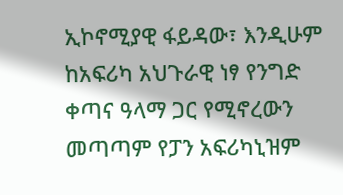ኢኮኖሚያዊ ፋይዳው፣ እንዲሁም ከአፍሪካ አህጉራዊ ነፃ የንግድ ቀጣና ዓላማ ጋር የሚኖረውን መጣጣም የፓን አፍሪካኒዝም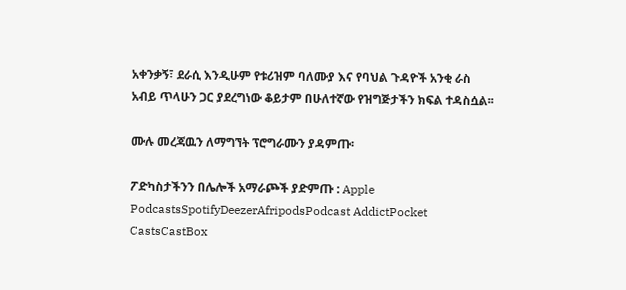አቀንቃኝ፣ ደራሲ እንዲሁም የቱሪዝም ባለሙያ እና የባህል ጉዳዮች አንቂ ራስ አብይ ጥላሁን ጋር ያደረግነው ቆይታም በሁለተኛው የዝግጅታችን ክፍል ተዳስሷል፡፡

ሙሉ መረጃዉን ለማግኘት ፕሮግራሙን ያዳምጡ፡

ፖድካስታችንን በሌሎች አማራጮች ያድምጡ : Apple PodcastsSpotifyDeezerAfripodsPodcast AddictPocket CastsCastBox